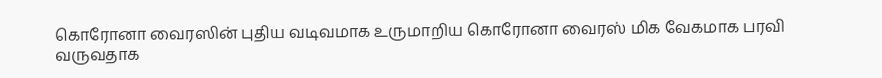கொரோனா வைரஸின் புதிய வடிவமாக உருமாறிய கொரோனா வைரஸ் மிக வேகமாக பரவி வருவதாக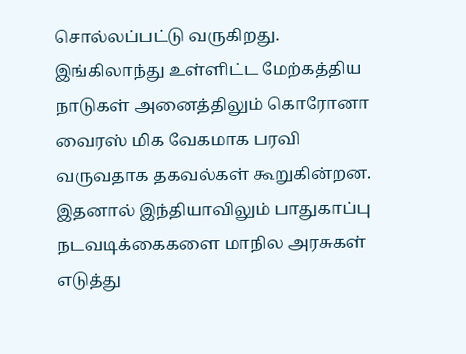சொல்லப்பட்டு வருகிறது. இங்கிலாந்து உள்ளிட்ட மேற்கத்திய நாடுகள் அனைத்திலும் கொரோனா வைரஸ் மிக வேகமாக பரவி வருவதாக தகவல்கள் கூறுகின்றன.
இதனால் இந்தியாவிலும் பாதுகாப்பு நடவடிக்கைகளை மாநில அரசுகள் எடுத்து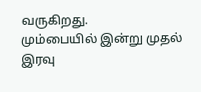வருகிறது.
மும்பையில் இன்று முதல் இரவு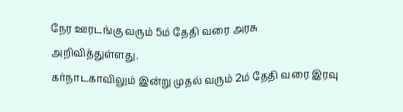நேர ஊரடங்கு வரும் 5ம் தேதி வரை அரசு அறிவித்துள்ளது.
கர்நாடகாவிலும் இன்று முதல் வரும் 2ம் தேதி வரை இரவு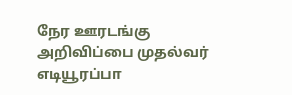நேர ஊரடங்கு அறிவிப்பை முதல்வர் எடியூரப்பா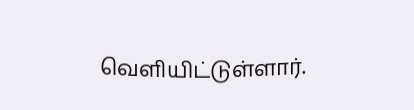வெளியிட்டுள்ளார்.